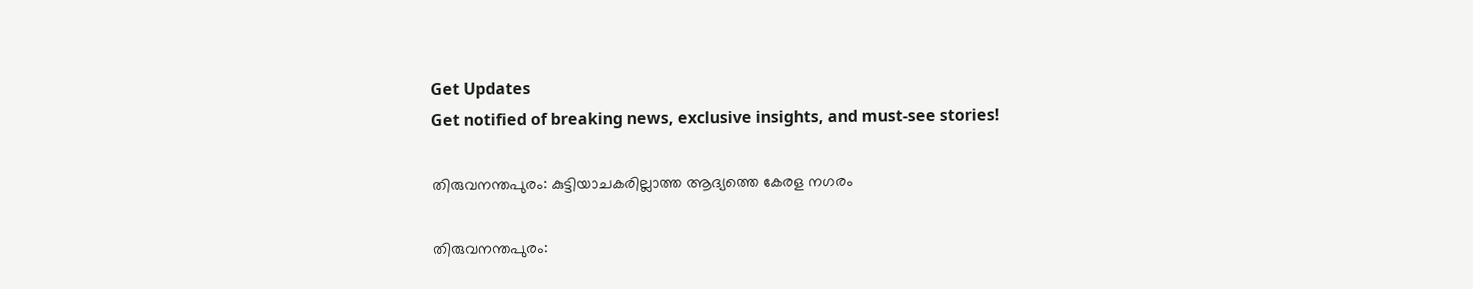Get Updates
Get notified of breaking news, exclusive insights, and must-see stories!

തിരുവനന്തപുരം: കുട്ടിയാചകരില്ലാത്ത ആദ്യത്തെ കേരള നഗരം

തിരുവനന്തപുരം: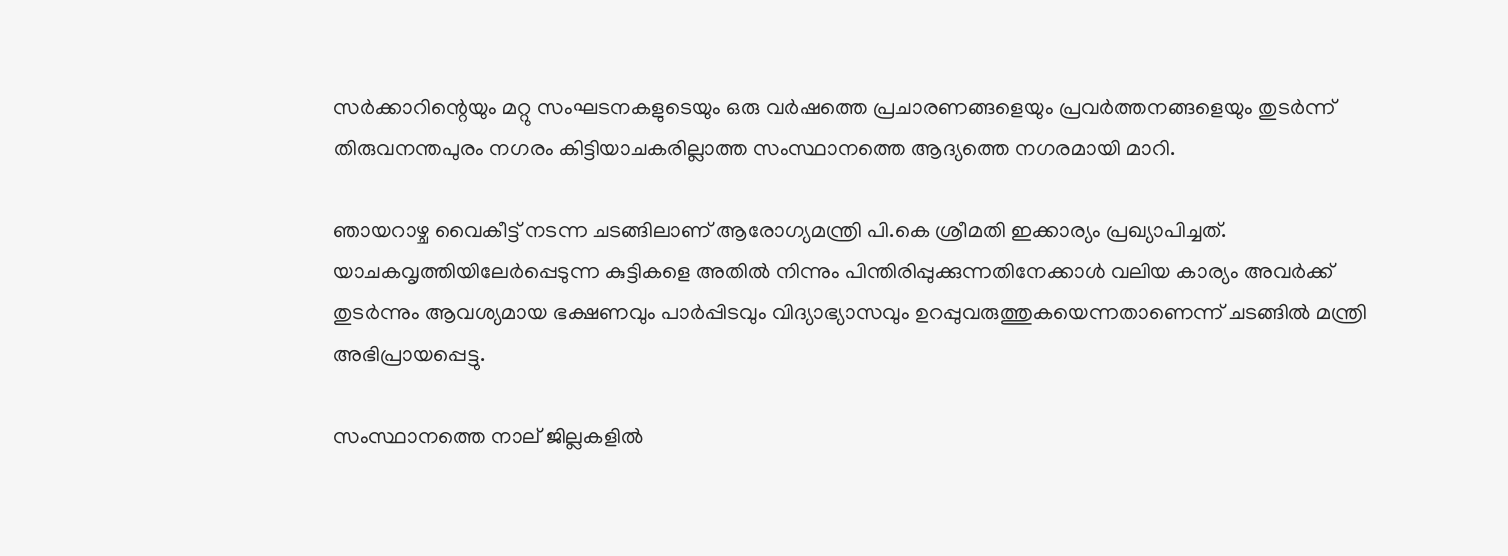സര്‍ക്കാറിന്റെയും മറ്റു സംഘടനകളുടെയും ഒരു വര്‍ഷത്തെ പ്രചാരണങ്ങളെയും പ്രവര്‍ത്തനങ്ങളെയും തുടര്‍ന്ന് തിരുവനന്തപുരം നഗരം കിട്ടിയാചകരില്ലാത്ത സംസ്ഥാനത്തെ ആദ്യത്തെ നഗരമായി മാറി.

ഞായറാഴ്ച വൈകീട്ട് നടന്ന ചടങ്ങിലാണ് ആരോഗ്യമന്ത്രി പി.കെ ശ്രീമതി ഇക്കാര്യം പ്രഖ്യാപിച്ചത്. യാചകവൃത്തിയിലേര്‍പ്പെടുന്ന കുട്ടികളെ അതില്‍ നിന്നും പിന്തിരിപ്പുക്കുന്നതിനേക്കാള്‍ വലിയ കാര്യം അവര്‍ക്ക് തുടര്‍ന്നും ആവശ്യമായ ഭക്ഷണവും പാര്‍പ്പിടവും വിദ്യാഭ്യാസവും ഉറപ്പുവരുത്തുകയെന്നതാണെന്ന് ചടങ്ങില്‍ മന്ത്രി അഭിപ്രായപ്പെട്ടു.

സംസ്ഥാനത്തെ നാല് ജില്ലകളില്‍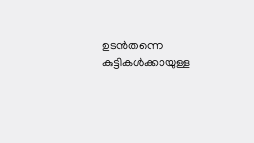ഉടന്‍തന്നെ കുട്ടികള്‍ക്കായുള്ള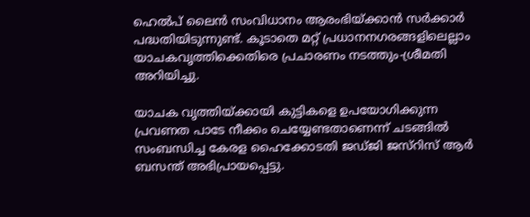ഹെല്‍പ് ലൈന്‍ സംവിധാനം ആരംഭിയ്ക്കാന്‍ സര്‍ക്കാര്‍ പദ്ധതിയിടുന്നുണ്ട്. കൂടാതെ മറ്റ് പ്രധാനനഗരങ്ങളിലെല്ലാം യാചകവൃത്തിക്കെതിരെ പ്രചാരണം നടത്തും-ശ്രീമതി അറിയിച്ചു.

യാചക വൃത്തിയ്ക്കായി കുട്ടികളെ ഉപയോഗിക്കുന്ന പ്രവണത പാടേ നീക്കം ചെയ്യേണ്ടതാണെന്ന് ചടങ്ങില്‍ സംബന്ധിച്ച കേരള ഹൈക്കോടതി ജഡ്ജി ജസ്റിസ് ആര്‍ ബസന്ത് അഭിപ്രായപ്പെട്ടു.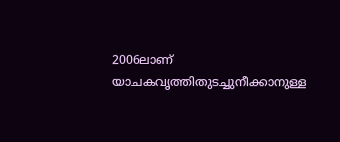2006ലാണ് യാചകവൃത്തിതുടച്ചുനീക്കാനുള്ള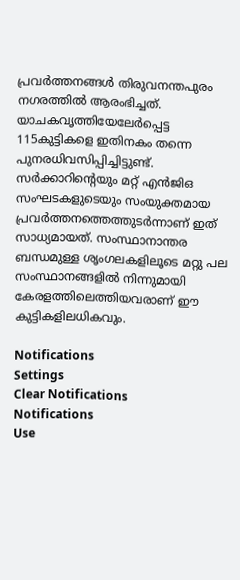പ്രവര്‍ത്തനങ്ങള്‍ തിരുവനന്തപുരം നഗരത്തില്‍ ആരംഭിച്ചത്. യാചകവൃത്തിയേലേര്‍പ്പെട്ട 115കുട്ടികളെ ഇതിനകം തന്നെ പുനരധിവസിപ്പിച്ചിട്ടുണ്ട്. സര്‍ക്കാറിന്റെയും മറ്റ് എന്‍ജിഒ സംഘടകളുടെയും സംയുക്തമായ പ്രവര്‍ത്തനത്തെത്തുടര്‍ന്നാണ് ഇത് സാധ്യമായത്. സംസ്ഥാനാന്തര ബന്ധമുള്ള ശൃംഗലകളിലൂടെ മറ്റു പല സംസ്ഥാനങ്ങളില്‍ നിന്നുമായി കേരളത്തിലെത്തിയവരാണ് ഈ കുട്ടികളിലധികവും.

Notifications
Settings
Clear Notifications
Notifications
Use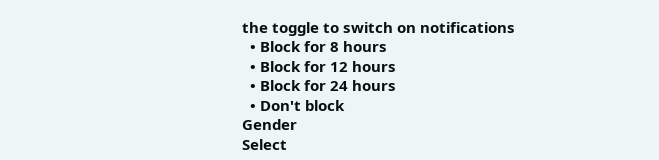the toggle to switch on notifications
  • Block for 8 hours
  • Block for 12 hours
  • Block for 24 hours
  • Don't block
Gender
Select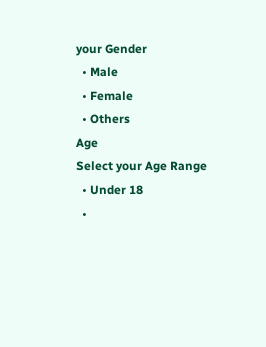your Gender
  • Male
  • Female
  • Others
Age
Select your Age Range
  • Under 18
  •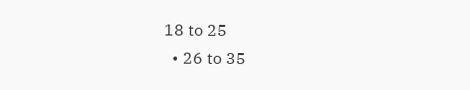18 to 25
  • 26 to 35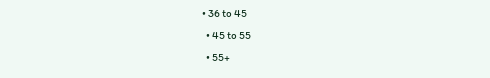• 36 to 45
  • 45 to 55
  • 55+